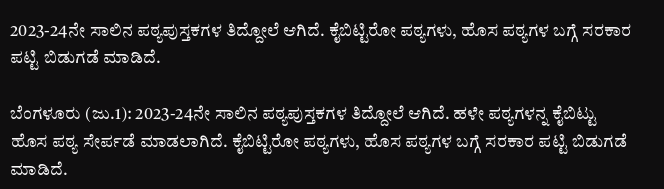2023-24ನೇ ಸಾಲಿನ ಪಠ್ಯಪುಸ್ತಕಗಳ ತಿದ್ದೋಲೆ ಆಗಿದೆ. ಕೈಬಿಟ್ಟಿರೋ ಪಠ್ಯಗಳು, ಹೊಸ ಪಠ್ಯಗಳ ಬಗ್ಗೆ ಸರಕಾರ ಪಟ್ಟಿ ಬಿಡುಗಡೆ ಮಾಡಿದೆ.

ಬೆಂಗಳೂರು (ಜು.1): 2023-24ನೇ ಸಾಲಿನ ಪಠ್ಯಪುಸ್ತಕಗಳ ತಿದ್ದೋಲೆ ಆಗಿದೆ. ಹಳೇ ಪಠ್ಯಗಳನ್ನ ಕೈಬಿಟ್ಟು ಹೊಸ ಪಠ್ಯ ಸೇರ್ಪಡೆ ಮಾಡಲಾಗಿದೆ. ಕೈಬಿಟ್ಟಿರೋ ಪಠ್ಯಗಳು, ಹೊಸ ಪಠ್ಯಗಳ ಬಗ್ಗೆ ಸರಕಾರ ಪಟ್ಟಿ ಬಿಡುಗಡೆ ಮಾಡಿದೆ.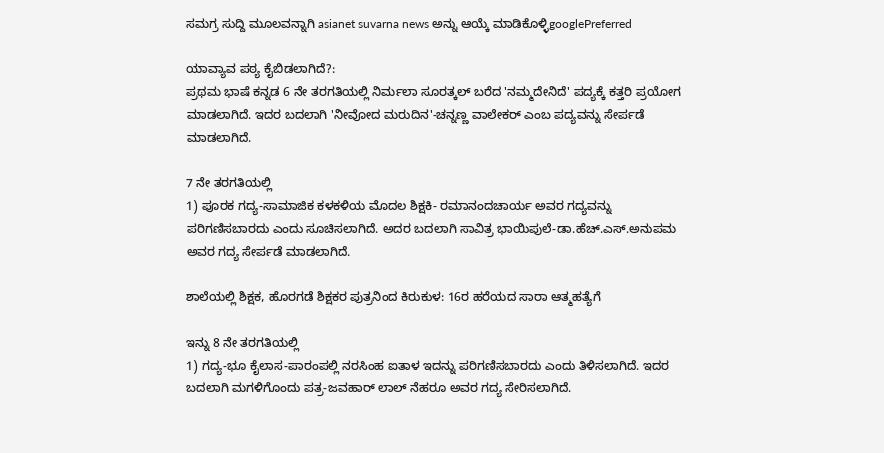ಸಮಗ್ರ ಸುದ್ದಿ ಮೂಲವನ್ನಾಗಿ asianet suvarna news ಅನ್ನು ಆಯ್ಕೆ ಮಾಡಿಕೊಳ್ಳಿgooglePreferred

ಯಾವ್ಯಾವ ಪಠ್ಯ ಕೈಬಿಡಲಾಗಿದೆ?:
ಪ್ರಥಮ ಭಾಷೆ ಕನ್ನಡ 6 ನೇ ತರಗತಿಯಲ್ಲಿ ನಿರ್ಮಲಾ ಸೂರತ್ಕಲ್ ಬರೆದ 'ನಮ್ಮದೇನಿದೆ' ಪದ್ಯಕ್ಕೆ ಕತ್ತರಿ ಪ್ರಯೋಗ ಮಾಡಲಾಗಿದೆ. ಇದರ ಬದಲಾಗಿ 'ನೀವೋದ ಮರುದಿನ'-ಚನ್ನಣ್ಣ ವಾಲೇಕರ್ ಎಂಬ ಪದ್ಯವನ್ನು ಸೇರ್ಪಡೆ ಮಾಡಲಾಗಿದೆ.

7 ನೇ ತರಗತಿಯಲ್ಲಿ
1) ಪೂರಕ ಗದ್ಯ-ಸಾಮಾಜಿಕ ಕಳಕಳಿಯ ಮೊದಲ ಶಿಕ್ಷಕಿ- ರಮಾನಂದಚಾರ್ಯ ಅವರ ಗದ್ಯವನ್ನು ಪರಿಗಣಿಸಬಾರದು ಎಂದು ಸೂಚಿಸಲಾಗಿದೆ. ಅದರ ಬದಲಾಗಿ ಸಾವಿತ್ರ ಭಾಯಿಪುಲೆ-ಡಾ.ಹೆಚ್.ಎಸ್.ಅನುಪಮ ಅವರ ಗದ್ಯ ಸೇರ್ಪಡೆ ಮಾಡಲಾಗಿದೆ.

ಶಾಲೆಯಲ್ಲಿ ಶಿಕ್ಷಕ, ಹೊರಗಡೆ ಶಿಕ್ಷಕರ ಪುತ್ರನಿಂದ ಕಿರುಕುಳ: 16ರ ಹರೆಯದ ಸಾರಾ ಆತ್ಮಹತ್ಯೆಗೆ

ಇನ್ನು 8 ನೇ ತರಗತಿಯಲ್ಲಿ
1) ಗದ್ಯ-ಭೂ ಕೈಲಾಸ-ಪಾರಂಪಲ್ಲಿ ನರಸಿಂಹ ಐತಾಳ ಇದನ್ನು ಪರಿಗಣಿಸಬಾರದು ಎಂದು ತಿಳಿಸಲಾಗಿದೆ. ಇದರ ಬದಲಾಗಿ ಮಗಳಿಗೊಂದು ಪತ್ರ-ಜವಹಾರ್ ಲಾಲ್ ನೆಹರೂ ಅವರ ಗದ್ಯ ಸೇರಿಸಲಾಗಿದೆ.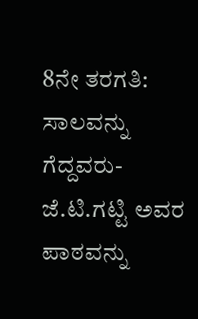8ನೇ ತರಗತಿ:
ಸಾಲವನ್ನು ಗೆದ್ದವರು-ಜೆ.ಟಿ.ಗಟ್ಟಿ ಅವರ ಪಾಠವನ್ನು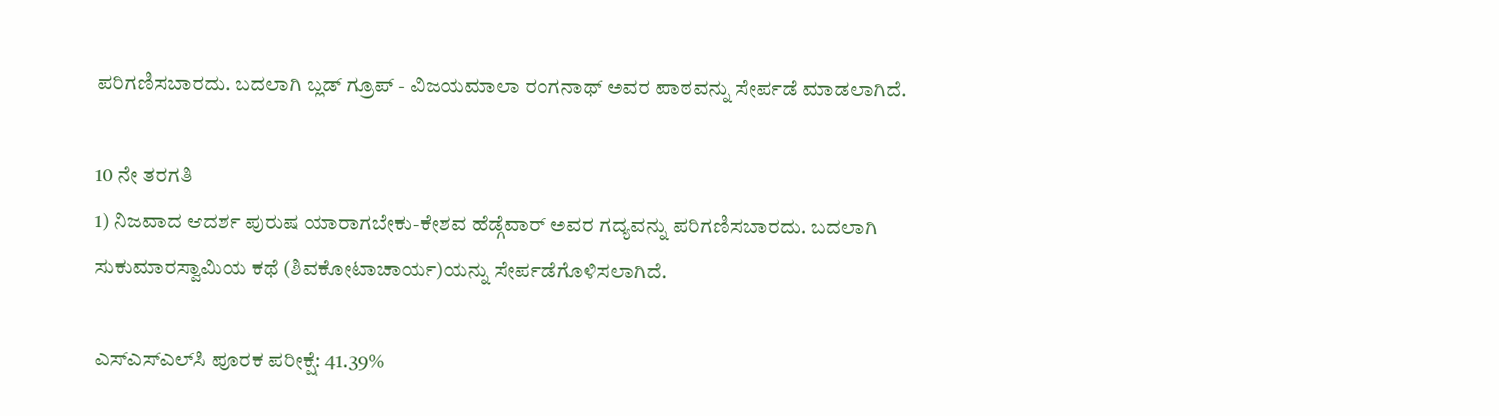ಪರಿಗಣಿಸಬಾರದು. ಬದಲಾಗಿ ಬ್ಲಡ್ ಗ್ರೂಪ್ - ವಿಜಯಮಾಲಾ ರಂಗನಾಥ್ ಅವರ ಪಾಠವನ್ನು ಸೇರ್ಪಡೆ ಮಾಡಲಾಗಿದೆ.

10 ನೇ ತರಗತಿ
1) ನಿಜವಾದ ಆದರ್ಶ ಪುರುಷ ಯಾರಾಗಬೇಕು-ಕೇಶವ ಹೆಡ್ಗೆವಾರ್ ಅವರ ಗದ್ಯವನ್ನು ಪರಿಗಣಿಸಬಾರದು. ಬದಲಾಗಿ ಸುಕುಮಾರಸ್ವಾಮಿಯ ಕಥೆ (ಶಿವಕೋಟಾಚಾರ್ಯ)ಯನ್ನು ಸೇರ್ಪಡೆಗೊಳಿಸಲಾಗಿದೆ.

ಎಸ್‌ಎಸ್‌ಎಲ್‌ಸಿ ಪೂರಕ ಪರೀಕ್ಷೆ: 41.39%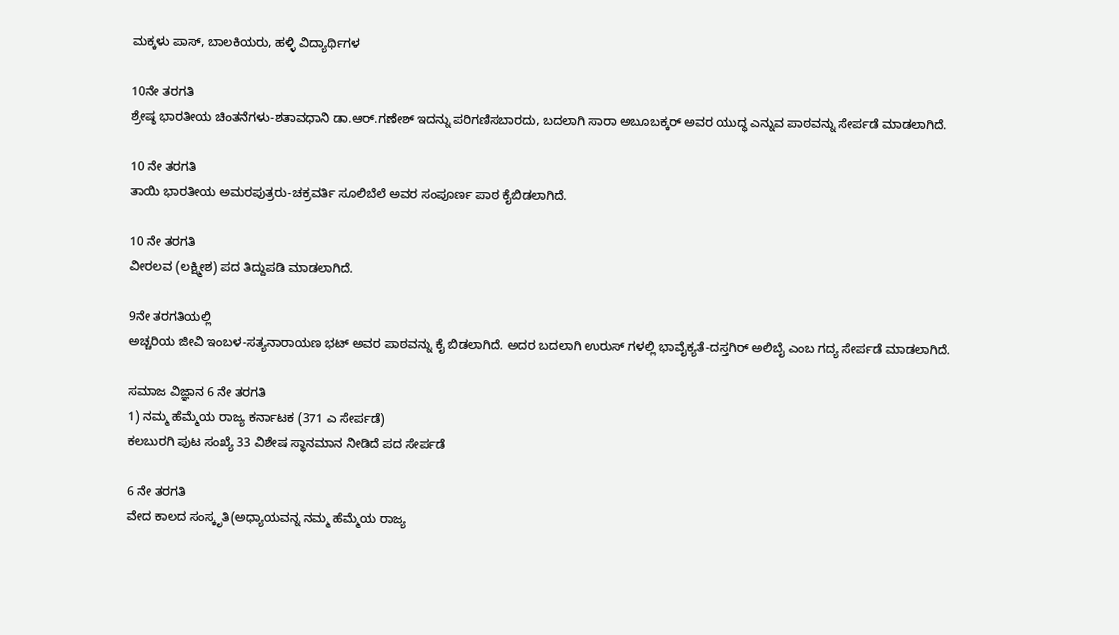ಮಕ್ಕಳು ಪಾಸ್‌, ಬಾಲಕಿಯರು, ಹಳ್ಳಿ ವಿದ್ಯಾರ್ಥಿಗಳ

10ನೇ ತರಗತಿ
ಶ್ರೇಷ್ಠ ಭಾರತೀಯ ಚಿಂತನೆಗಳು-ಶತಾವಧಾನಿ ಡಾ.ಆರ್.ಗಣೇಶ್ ಇದನ್ನು ಪರಿಗಣಿಸಬಾರದು, ಬದಲಾಗಿ ಸಾರಾ ಅಬೂಬಕ್ಕರ್ ಅವರ ಯುದ್ಧ ಎನ್ನುವ ಪಾಠವನ್ನು ಸೇರ್ಪಡೆ ಮಾಡಲಾಗಿದೆ.

10 ನೇ ತರಗತಿ
ತಾಯಿ ಭಾರತೀಯ ಅಮರಪುತ್ರರು-ಚಕ್ರವರ್ತಿ ಸೂಲಿಬೆಲೆ ಅವರ ಸಂಪೂರ್ಣ ಪಾಠ ಕೈಬಿಡಲಾಗಿದೆ.

10 ನೇ ತರಗತಿ
ವೀರಲವ (ಲಕ್ಷ್ಮೀಶ) ಪದ ತಿದ್ದುಪಡಿ ಮಾಡಲಾಗಿದೆ.

9ನೇ ತರಗತಿಯಲ್ಲಿ
ಅಚ್ಚರಿಯ ಜೀವಿ ಇಂಬಳ-ಸತ್ಯನಾರಾಯಣ ಭಟ್ ಅವರ ಪಾಠವನ್ನು ಕೈ ಬಿಡಲಾಗಿದೆ. ಅದರ ಬದಲಾಗಿ ಉರುಸ್ ಗಳಲ್ಲಿ ಭಾವೈಕ್ಯತೆ-ದಸ್ತಗಿರ್ ಅಲಿಬೈ ಎಂಬ ಗದ್ಯ ಸೇರ್ಪಡೆ ಮಾಡಲಾಗಿದೆ.

ಸಮಾಜ ವಿಜ್ಞಾನ 6 ನೇ ತರಗತಿ
1) ನಮ್ಮ ಹೆಮ್ಮೆಯ ರಾಜ್ಯ ಕರ್ನಾಟಕ (371 ಎ ಸೇರ್ಪಡೆ)
ಕಲಬುರಗಿ ಪುಟ ಸಂಖ್ಯೆ 33 ವಿಶೇಷ ಸ್ಥಾನಮಾನ ನೀಡಿದೆ ಪದ ಸೇರ್ಪಡೆ

6 ನೇ ತರಗತಿ
ವೇದ ಕಾಲದ ಸಂಸ್ಕೃತಿ(ಅಧ್ಯಾಯವನ್ನ ನಮ್ಮ ಹೆಮ್ಮೆಯ ರಾಜ್ಯ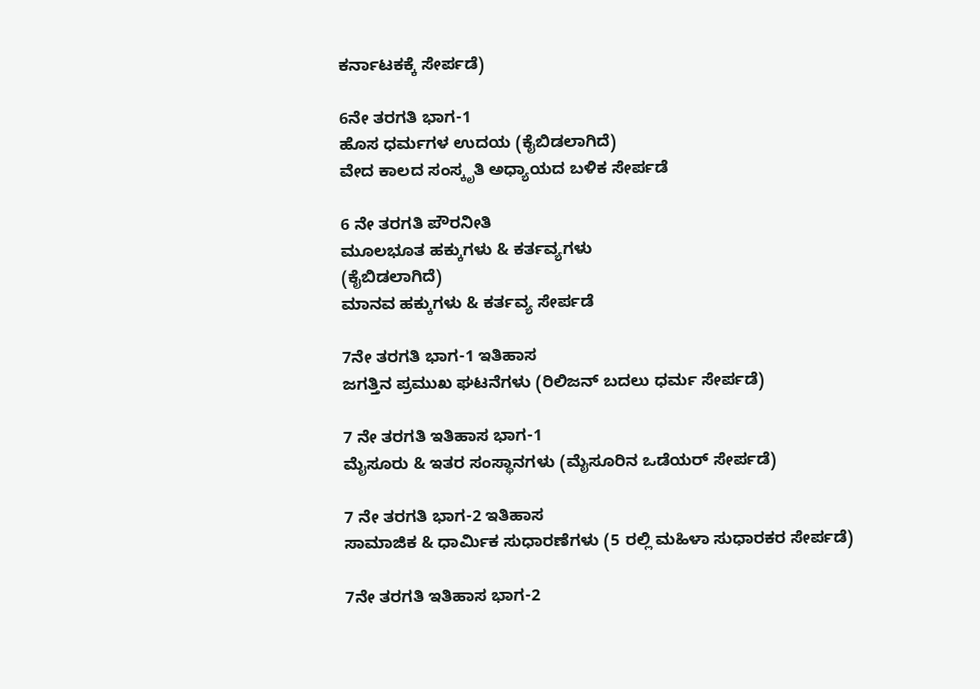ಕರ್ನಾಟಕಕ್ಕೆ ಸೇರ್ಪಡೆ)

6ನೇ ತರಗತಿ ಭಾಗ-1
ಹೊಸ ಧರ್ಮಗಳ ಉದಯ (ಕೈಬಿಡಲಾಗಿದೆ)
ವೇದ ಕಾಲದ ಸಂಸ್ಕೃತಿ ಅಧ್ಯಾಯದ ಬಳಿಕ ಸೇರ್ಪಡೆ

6 ನೇ ತರಗತಿ ಪೌರನೀತಿ
ಮೂಲಭೂತ ಹಕ್ಕುಗಳು & ಕರ್ತವ್ಯಗಳು
(ಕೈಬಿಡಲಾಗಿದೆ)
ಮಾನವ ಹಕ್ಕುಗಳು & ಕರ್ತವ್ಯ ಸೇರ್ಪಡೆ

7ನೇ ತರಗತಿ ಭಾಗ-1 ಇತಿಹಾಸ
ಜಗತ್ತಿನ ಪ್ರಮುಖ ಘಟನೆಗಳು (ರಿಲಿಜನ್ ಬದಲು ಧರ್ಮ ಸೇರ್ಪಡೆ)

7 ನೇ ತರಗತಿ ಇತಿಹಾಸ ಭಾಗ-1
ಮೈಸೂರು & ಇತರ ಸಂಸ್ಥಾನಗಳು (ಮೈಸೂರಿನ ಒಡೆಯರ್ ಸೇರ್ಪಡೆ)

7 ನೇ ತರಗತಿ ಭಾಗ-2 ಇತಿಹಾಸ
ಸಾಮಾಜಿಕ & ಧಾರ್ಮಿಕ ಸುಧಾರಣೆಗಳು (5 ರಲ್ಲಿ ಮಹಿಳಾ ಸುಧಾರಕರ ಸೇರ್ಪಡೆ)

7ನೇ ತರಗತಿ ಇತಿಹಾಸ ಭಾಗ-2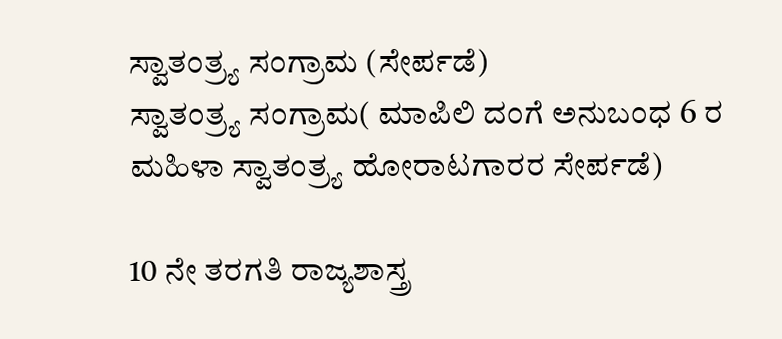ಸ್ವಾತಂತ್ರ್ಯ ಸಂಗ್ರಾಮ (ಸೇರ್ಪಡೆ)
ಸ್ವಾತಂತ್ರ್ಯ ಸಂಗ್ರಾಮ( ಮಾಪಿಲಿ ದಂಗೆ ಅನುಬಂಧ 6 ರ ಮಹಿಳಾ ಸ್ವಾತಂತ್ರ್ಯ ಹೋರಾಟಗಾರರ ಸೇರ್ಪಡೆ)

10 ನೇ ತರಗತಿ ರಾಜ್ಯಶಾಸ್ತ್ರ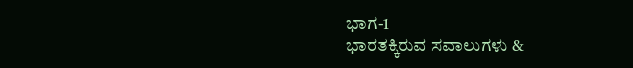ಭಾಗ-1
ಭಾರತಕ್ಕಿರುವ ಸವಾಲುಗಳು &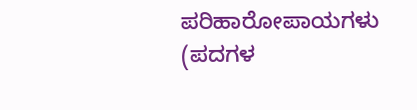ಪರಿಹಾರೋಪಾಯಗಳು (ಪದಗಳ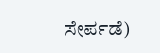ಸೇರ್ಪಡೆ)